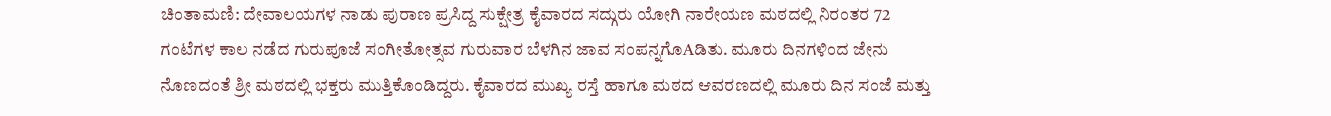ಚಿಂತಾಮಣಿ: ದೇವಾಲಯಗಳ ನಾಡು ಪುರಾಣ ಪ್ರಸಿದ್ದ ಸುಕ್ಷೇತ್ರ ಕೈವಾರದ ಸದ್ಗುರು ಯೋಗಿ ನಾರೇಯಣ ಮಠದಲ್ಲಿ ನಿರಂತರ 72 ಗಂಟೆಗಳ ಕಾಲ ನಡೆದ ಗುರುಪೂಜೆ ಸಂಗೀತೋತ್ಸವ ಗುರುವಾರ ಬೆಳಗಿನ ಜಾವ ಸಂಪನ್ನಗೊAಡಿತು. ಮೂರು ದಿನಗಳಿಂದ ಜೇನು ನೊಣದಂತೆ ಶ್ರೀ ಮಠದಲ್ಲಿ ಭಕ್ತರು ಮುತ್ತಿಕೊಂಡಿದ್ದರು. ಕೈವಾರದ ಮುಖ್ಯ ರಸ್ತೆ ಹಾಗೂ ಮಠದ ಆವರಣದಲ್ಲಿ ಮೂರು ದಿನ ಸಂಜೆ ಮತ್ತು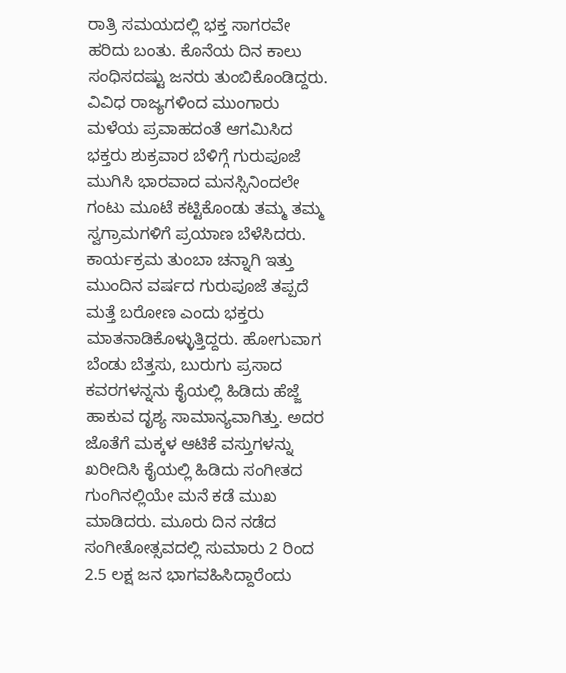ರಾತ್ರಿ ಸಮಯದಲ್ಲಿ ಭಕ್ತ ಸಾಗರವೇ ಹರಿದು ಬಂತು. ಕೊನೆಯ ದಿನ ಕಾಲು ಸಂಧಿಸದಷ್ಟು ಜನರು ತುಂಬಿಕೊಂಡಿದ್ದರು. ವಿವಿಧ ರಾಜ್ಯಗಳಿಂದ ಮುಂಗಾರು ಮಳೆಯ ಪ್ರವಾಹದಂತೆ ಆಗಮಿಸಿದ ಭಕ್ತರು ಶುಕ್ರವಾರ ಬೆಳಿಗ್ಗೆ ಗುರುಪೂಜೆ ಮುಗಿಸಿ ಭಾರವಾದ ಮನಸ್ಸಿನಿಂದಲೇ ಗಂಟು ಮೂಟೆ ಕಟ್ಟಿಕೊಂಡು ತಮ್ಮ ತಮ್ಮ ಸ್ವಗ್ರಾಮಗಳಿಗೆ ಪ್ರಯಾಣ ಬೆಳೆಸಿದರು. ಕಾರ್ಯಕ್ರಮ ತುಂಬಾ ಚನ್ನಾಗಿ ಇತ್ತು ಮುಂದಿನ ವರ್ಷದ ಗುರುಪೂಜೆ ತಪ್ಪದೆ ಮತ್ತೆ ಬರೋಣ ಎಂದು ಭಕ್ತರು ಮಾತನಾಡಿಕೊಳ್ಳುತ್ತಿದ್ದರು. ಹೋಗುವಾಗ ಬೆಂಡು ಬೆತ್ತಸು, ಬುರುಗು ಪ್ರಸಾದ ಕವರಗಳನ್ನನು ಕೈಯಲ್ಲಿ ಹಿಡಿದು ಹೆಜ್ಜೆ ಹಾಕುವ ದೃಶ್ಯ ಸಾಮಾನ್ಯವಾಗಿತ್ತು. ಅದರ ಜೊತೆಗೆ ಮಕ್ಕಳ ಆಟಿಕೆ ವಸ್ತುಗಳನ್ನು ಖರೀದಿಸಿ ಕೈಯಲ್ಲಿ ಹಿಡಿದು ಸಂಗೀತದ ಗುಂಗಿನಲ್ಲಿಯೇ ಮನೆ ಕಡೆ ಮುಖ ಮಾಡಿದರು. ಮೂರು ದಿನ ನಡೆದ ಸಂಗೀತೋತ್ಸವದಲ್ಲಿ ಸುಮಾರು 2 ರಿಂದ 2.5 ಲಕ್ಷ ಜನ ಭಾಗವಹಿಸಿದ್ದಾರೆಂದು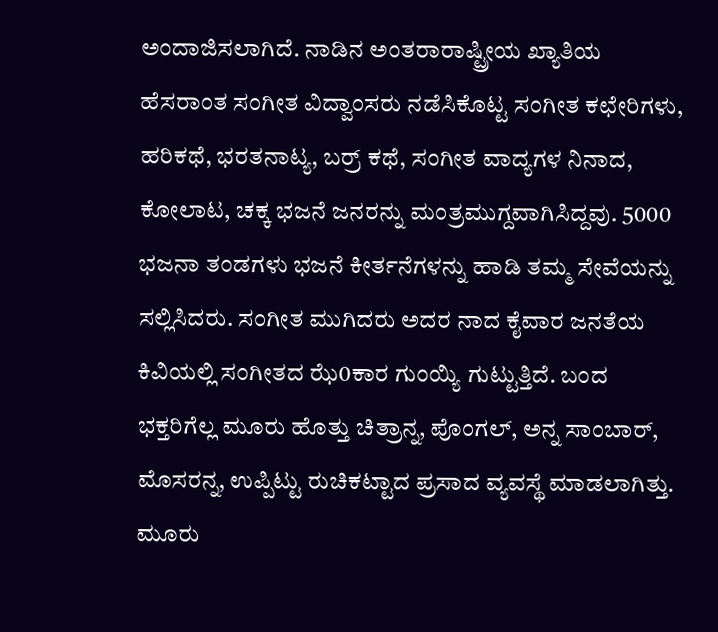ಅಂದಾಜಿಸಲಾಗಿದೆ. ನಾಡಿನ ಅಂತರಾರಾಷ್ಟ್ರೀಯ ಖ್ಯಾತಿಯ ಹೆಸರಾಂತ ಸಂಗೀತ ವಿದ್ವಾಂಸರು ನಡೆಸಿಕೊಟ್ಟ ಸಂಗೀತ ಕಛೇರಿಗಳು, ಹರಿಕಥೆ, ಭರತನಾಟ್ಯ, ಬರ್ರ್ ಕಥೆ, ಸಂಗೀತ ವಾದ್ಯಗಳ ನಿನಾದ, ಕೋಲಾಟ, ಚಕ್ಕ ಭಜನೆ ಜನರನ್ನು ಮಂತ್ರಮುಗ್ದವಾಗಿಸಿದ್ದವು. 5000 ಭಜನಾ ತಂಡಗಳು ಭಜನೆ ಕೀರ್ತನೆಗಳನ್ನು ಹಾಡಿ ತಮ್ಮ ಸೇವೆಯನ್ನು ಸಲ್ಲಿಸಿದರು. ಸಂಗೀತ ಮುಗಿದರು ಅದರ ನಾದ ಕೈವಾರ ಜನತೆಯ ಕಿವಿಯಲ್ಲಿ ಸಂಗೀತದ ಝೆ0ಕಾರ ಗುಂಯ್ಯಿ ಗುಟ್ಟುತ್ತಿದೆ. ಬಂದ ಭಕ್ತರಿಗೆಲ್ಲ ಮೂರು ಹೊತ್ತು ಚಿತ್ರಾನ್ನ, ಪೊಂಗಲ್, ಅನ್ನ ಸಾಂಬಾರ್, ಮೊಸರನ್ನ, ಉಪ್ಪಿಟ್ಟು ರುಚಿಕಟ್ಟಾದ ಪ್ರಸಾದ ವ್ಯವಸ್ಥೆ ಮಾಡಲಾಗಿತ್ತು. ಮೂರು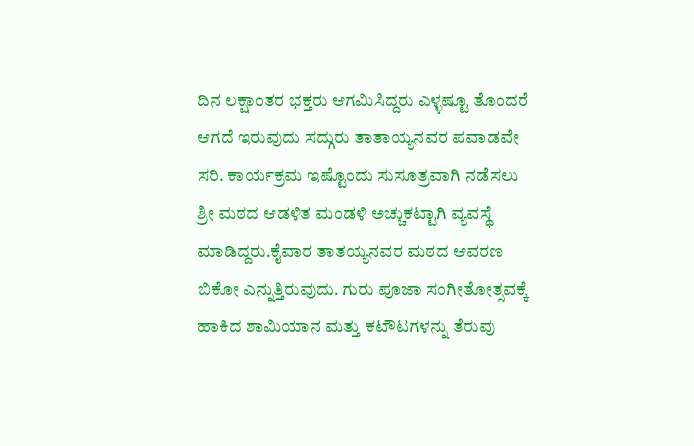ದಿನ ಲಕ್ಷಾಂತರ ಭಕ್ತರು ಆಗಮಿಸಿದ್ದರು ಎಳ್ಳಷ್ಟೂ ತೊಂದರೆ ಆಗದೆ ಇರುವುದು ಸದ್ಗುರು ತಾತಾಯ್ಯನವರ ಪವಾಡವೇ ಸರಿ. ಕಾರ್ಯಕ್ರಮ ಇಷ್ಟೊಂದು ಸುಸೂತ್ರವಾಗಿ ನಡೆಸಲು ಶ್ರೀ ಮಠದ ಆಡಳಿತ ಮಂಡಳಿ ಅಚ್ಚುಕಟ್ಟಾಗಿ ವ್ಯವಸ್ಥೆ ಮಾಡಿದ್ದರು.ಕೈವಾರ ತಾತಯ್ಯನವರ ಮಠದ ಆವರಣ ಬಿಕೋ ಎನ್ನುತ್ತಿರುವುದು. ಗುರು ಪೂಜಾ ಸಂಗೀತೋತ್ಸವಕ್ಕೆ ಹಾಕಿದ ಶಾಮಿಯಾನ ಮತ್ತು ಕಟೌಟಗಳನ್ನು ತೆರುವು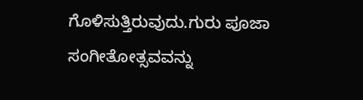ಗೊಳಿಸುತ್ತಿರುವುದು.ಗುರು ಪೂಜಾ ಸಂಗೀತೋತ್ಸವವನ್ನು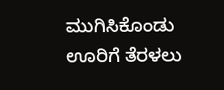ಮುಗಿಸಿಕೊಂಡು ಊರಿಗೆ ತೆರಳಲು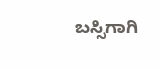ಬಸ್ಸಿಗಾಗಿ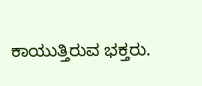ಕಾಯುತ್ತಿರುವ ಭಕ್ತರು.